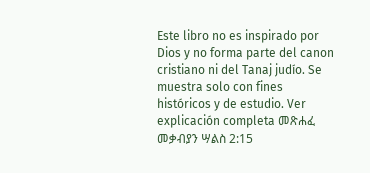Este libro no es inspirado por Dios y no forma parte del canon cristiano ni del Tanaj judío. Se muestra solo con fines históricos y de estudio. Ver explicación completa መጽሐፈ መቃብያን ሣልስ 2:15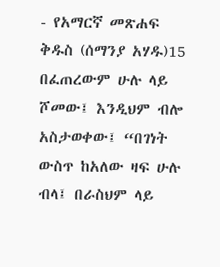- የአማርኛ መጽሐፍ ቅዱስ (ሰማንያ አሃዱ)15 በፈጠረውም ሁሉ ላይ ሾመው፤ እንዲህም ብሎ አስታወቀው፤ “በገነት ውስጥ ከአለው ዛፍ ሁሉ ብላ፤ በራስህም ላይ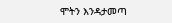ሞትን እንዳታመጣ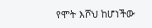የሞት እሾህ ከሆነችው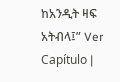ከአንዲት ዛፍ አትብላ፤” Ver Capítulo |